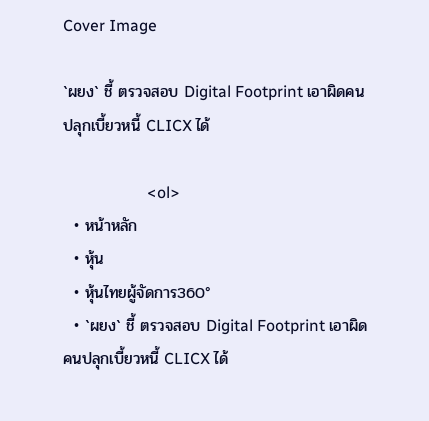Cover Image

`ผยง` ชี้ ตรวจสอบ Digital Footprint เอาผิดคนปลุกเบี้ยวหนี้ CLICX ได้

                     <ol>
  • หน้าหลัก
  • หุ้น
  • หุ้นไทยผู้จัดการ360°
  • `ผยง` ชี้ ตรวจสอบ Digital Footprint เอาผิดคนปลุกเบี้ยวหนี้ CLICX ได้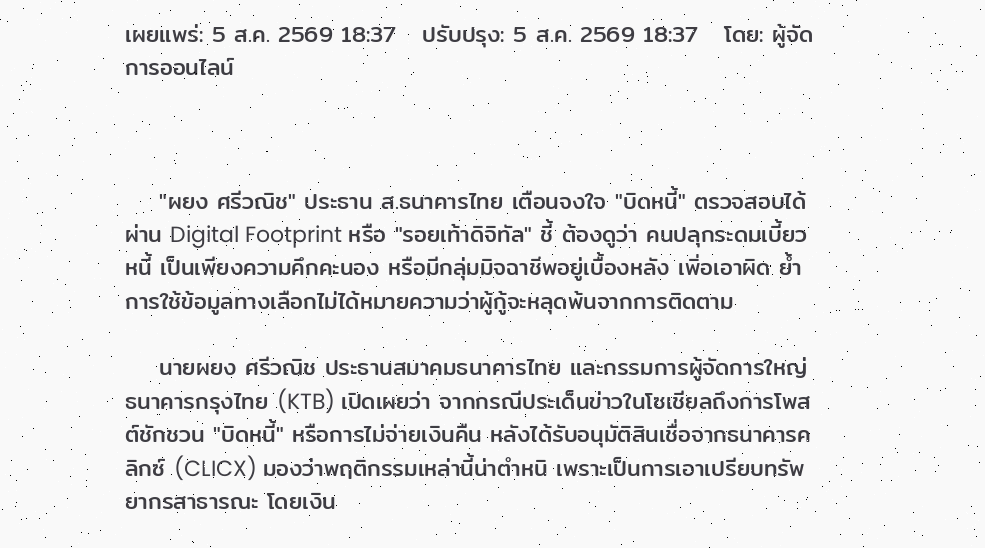เผยแพร่: 5 ส.ค. 2569 18:37   ปรับปรุง: 5 ส.ค. 2569 18:37   โดย: ผู้จัดการออนไลน์



    "ผยง ศรีวณิช" ประธาน ส.ธนาคารไทย เตือนจงใจ "บิดหนี้" ตรวจสอบได้ผ่าน Digital Footprint หรือ "รอยเท้าดิจิทัล" ชี้ ต้องดูว่า คนปลุกระดมเบี้ยวหนี้ เป็นเพียงความคึกคะนอง หรือมีกลุ่มมิจฉาชีพอยู่เบื้องหลัง เพิ่อเอาผิด ย้ำการใช้ข้อมูลทางเลือกไม่ได้หมายความว่าผู้กู้จะหลุดพ้นจากการติดตาม

    นายผยง ศรีวณิช ประธานสมาคมธนาคารไทย และกรรมการผู้จัดการใหญ่ ธนาคารกรุงไทย (KTB) เปิดเผยว่า จากกรณีประเด็นข่าวในโซเชียลถึงการโพสต์ชักชวน "บิดหนี้" หรือการไม่จ่ายเงินคืน หลังได้รับอนุมัติสินเชื่อจากธนาคารคลิกซ์ (CLICX) มองว่าพฤติกรรมเหล่านี้น่าตำหนิ เพราะเป็นการเอาเปรียบทรัพยากรสาธารณะ โดยเงิน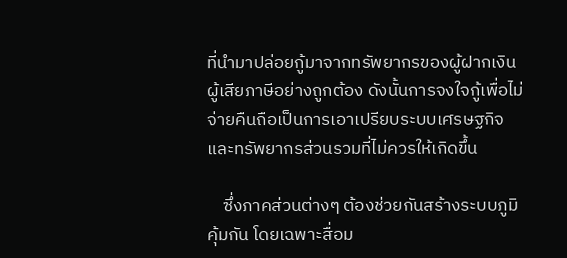ที่นำมาปล่อยกู้มาจากทรัพยากรของผู้ฝากเงิน ผู้เสียภาษีอย่างถูกต้อง ดังนั้นการจงใจกู้เพื่อไม่จ่ายคืนถือเป็นการเอาเปรียบระบบเศรษฐกิจและทรัพยากรส่วนรวมที่ไม่ควรให้เกิดขึ้น

    ซึ่งภาคส่วนต่างๆ ต้องช่วยกันสร้างระบบภูมิคุ้มกัน โดยเฉพาะสื่อม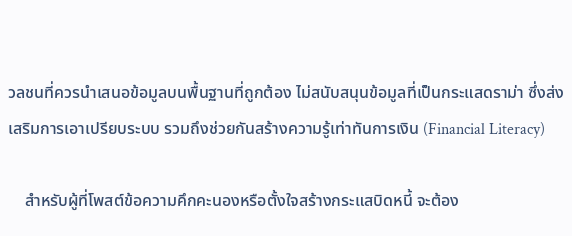วลชนที่ควรนำเสนอข้อมูลบนพื้นฐานที่ถูกต้อง ไม่สนับสนุนข้อมูลที่เป็นกระแสดราม่า ซึ่งส่งเสริมการเอาเปรียบระบบ รวมถึงช่วยกันสร้างความรู้เท่าทันการเงิน (Financial Literacy)

    สำหรับผู้ที่โพสต์ข้อความคึกคะนองหรือตั้งใจสร้างกระแสบิดหนี้ จะต้อง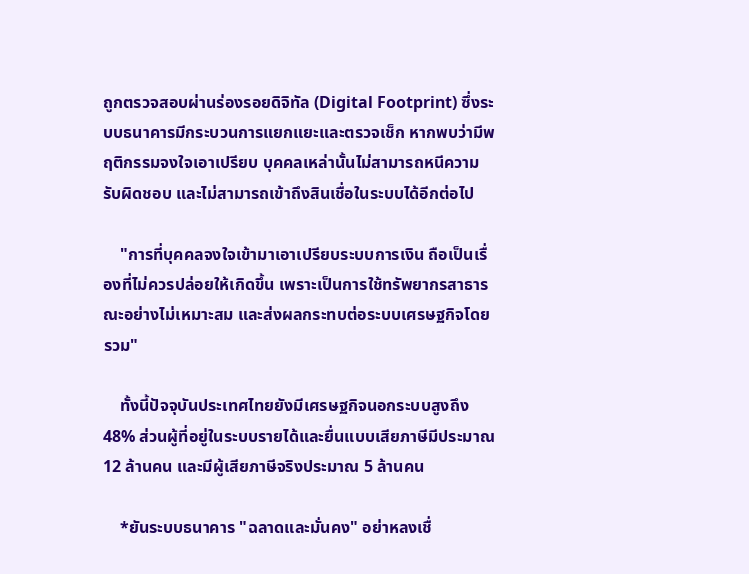ถูกตรวจสอบผ่านร่องรอยดิจิทัล (Digital Footprint) ซึ่งระบบธนาคารมีกระบวนการแยกแยะและตรวจเช็ก หากพบว่ามีพฤติกรรมจงใจเอาเปรียบ บุคคลเหล่านั้นไม่สามารถหนีความรับผิดชอบ และไม่สามารถเข้าถึงสินเชื่อในระบบได้อีกต่อไป

    "การที่บุคคลจงใจเข้ามาเอาเปรียบระบบการเงิน ถือเป็นเรื่องที่ไม่ควรปล่อยให้เกิดขึ้น เพราะเป็นการใช้ทรัพยากรสาธารณะอย่างไม่เหมาะสม และส่งผลกระทบต่อระบบเศรษฐกิจโดยรวม"

    ทั้งนี้ปัจจุบันประเทศไทยยังมีเศรษฐกิจนอกระบบสูงถึง 48% ส่วนผู้ที่อยู่ในระบบรายได้และยื่นแบบเสียภาษีมีประมาณ 12 ล้านคน และมีผู้เสียภาษีจริงประมาณ 5 ล้านคน

    *ยันระบบธนาคาร "ฉลาดและมั่นคง" อย่าหลงเชื่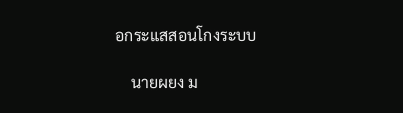อกระแสสอนโกงระบบ

    นายผยง ม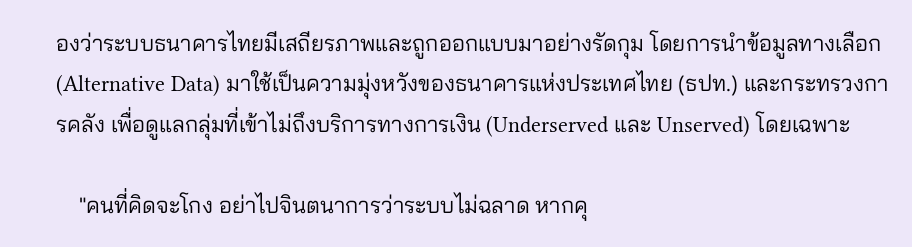องว่าระบบธนาคารไทยมีเสถียรภาพและถูกออกแบบมาอย่างรัดกุม โดยการนำข้อมูลทางเลือก (Alternative Data) มาใช้เป็นความมุ่งหวังของธนาคารแห่งประเทศไทย (ธปท.) และกระทรวงการคลัง เพื่อดูแลกลุ่มที่เข้าไม่ถึงบริการทางการเงิน (Underserved และ Unserved) โดยเฉพาะ

    "คนที่คิดจะโกง อย่าไปจินตนาการว่าระบบไม่ฉลาด หากคุ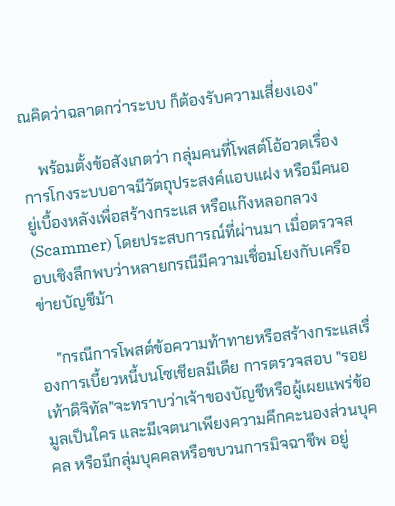ณคิดว่าฉลาดกว่าระบบ ก็ต้องรับความเสี่ยงเอง"

    พร้อมตั้งข้อสังเกตว่า กลุ่มคนที่โพสต์โอ้อวดเรื่องการโกงระบบอาจมีวัตถุประสงค์แอบแฝง หรือมีคนอยู่เบื้องหลังเพื่อสร้างกระแส หรือแก๊งหลอกลวง (Scammer) โดยประสบการณ์ที่ผ่านมา เมื่อตรวจสอบเชิงลึกพบว่าหลายกรณีมีความเชื่อมโยงกับเครือข่ายบัญชีม้า

    "กรณีการโพสต์ข้อความท้าทายหรือสร้างกระแสเรื่องการเบี้ยวหนี้บนโซเชียลมีเดีย การตรวจสอบ "รอยเท้าดิจิทัล"จะทราบว่าเจ้าของบัญชีหรือผู้เผยแพร่ข้อมูลเป็นใคร และมีเจตนาเพียงความคึกคะนองส่วนบุคคล หรือมีกลุ่มบุคคลหรือขบวนการมิจฉาชีพ อยู่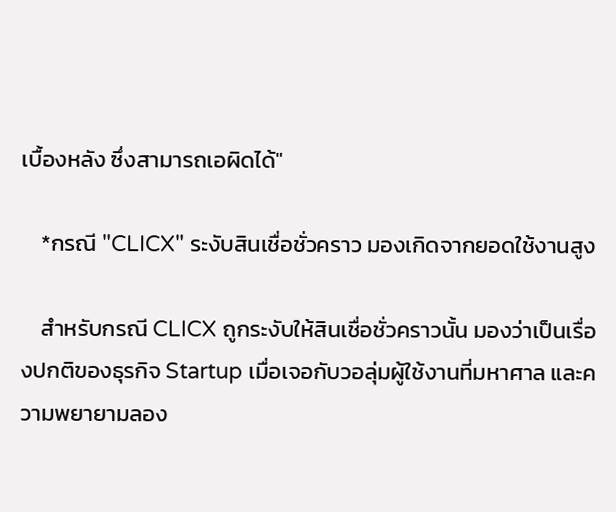เบื้องหลัง ซึ่งสามารถเอผิดได้"

    *กรณี "CLICX" ระงับสินเชื่อชั่วคราว มองเกิดจากยอดใช้งานสูง

    สำหรับกรณี CLICX ถูกระงับให้สินเชื่อชั่วคราวนั้น มองว่าเป็นเรื่องปกติของธุรกิจ Startup เมื่อเจอกับวอลุ่มผู้ใช้งานที่มหาศาล และความพยายามลอง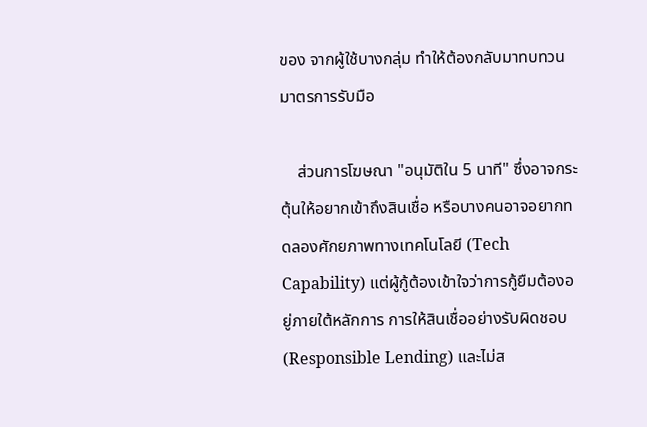ของ จากผู้ใช้บางกลุ่ม ทำให้ต้องกลับมาทบทวนมาตรการรับมือ

    ส่วนการโฆษณา "อนุมัติใน 5 นาที" ซึ่งอาจกระตุ้นให้อยากเข้าถึงสินเชื่อ หรือบางคนอาจอยากทดลองศักยภาพทางเทคโนโลยี (Tech Capability) แต่ผู้กู้ต้องเข้าใจว่าการกู้ยืมต้องอยู่ภายใต้หลักการ การให้สินเชื่ออย่างรับผิดชอบ (Responsible Lending) และไม่ส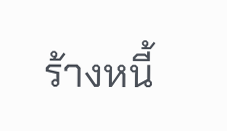ร้างหนี้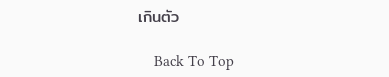เกินตัว

    Back To Top